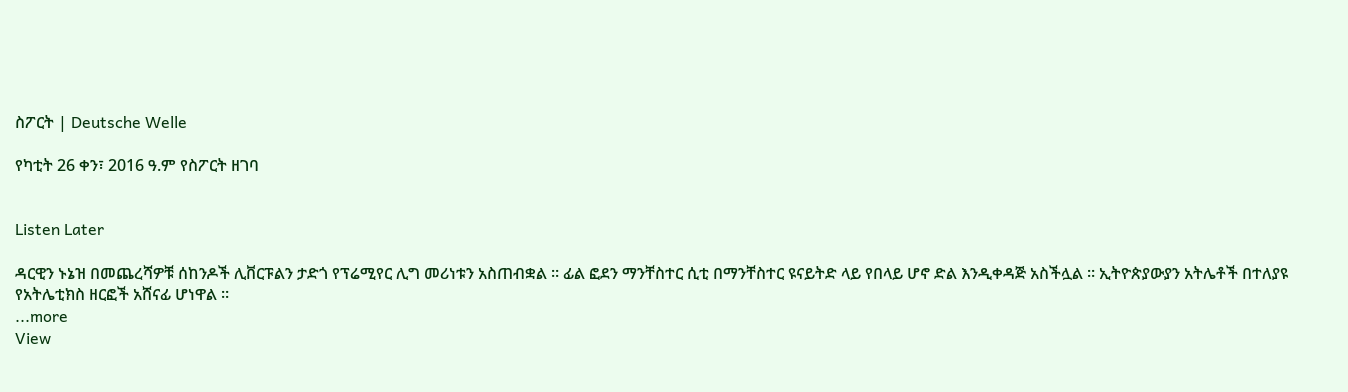ስፖርት | Deutsche Welle

የካቲት 26 ቀን፣ 2016 ዓ.ም የስፖርት ዘገባ


Listen Later

ዳርዊን ኑኔዝ በመጨረሻዎቹ ሰከንዶች ሊቨርፑልን ታድጎ የፕሬሚየር ሊግ መሪነቱን አስጠብቋል ። ፊል ፎደን ማንቸስተር ሲቲ በማንቸስተር ዩናይትድ ላይ የበላይ ሆኖ ድል እንዲቀዳጅ አስችሏል ። ኢትዮጵያውያን አትሌቶች በተለያዩ የአትሌቲክስ ዘርፎች አሸናፊ ሆነዋል ።
...more
View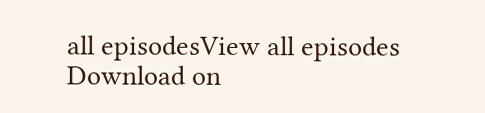all episodesView all episodes
Download on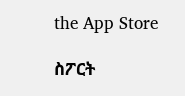the App Store

ስፖርት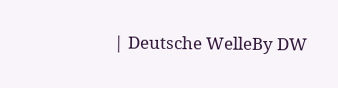| Deutsche WelleBy DW